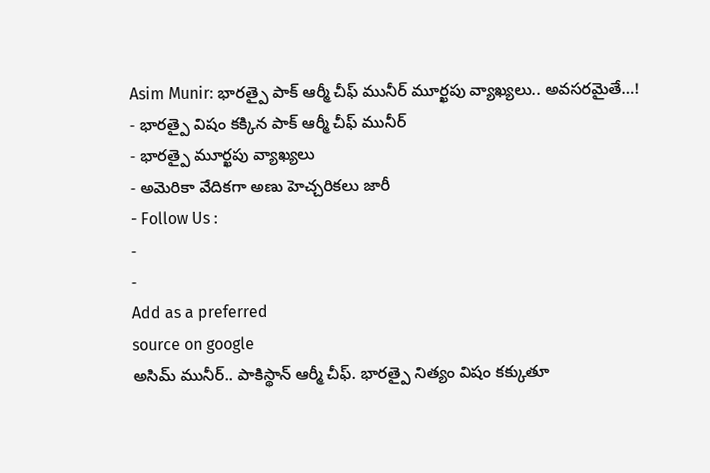Asim Munir: భారత్పై పాక్ ఆర్మీ చీఫ్ మునీర్ మూర్ఖపు వ్యాఖ్యలు.. అవసరమైతే…!
- భారత్పై విషం కక్కిన పాక్ ఆర్మీ చీఫ్ మునీర్
- భారత్పై మూర్ఖపు వ్యాఖ్యలు
- అమెరికా వేదికగా అణు హెచ్చరికలు జారీ
- Follow Us :
-
-
Add as a preferred
source on google
అసిమ్ మునీర్.. పాకిస్థాన్ ఆర్మీ చీఫ్. భారత్పై నిత్యం విషం కక్కుతూ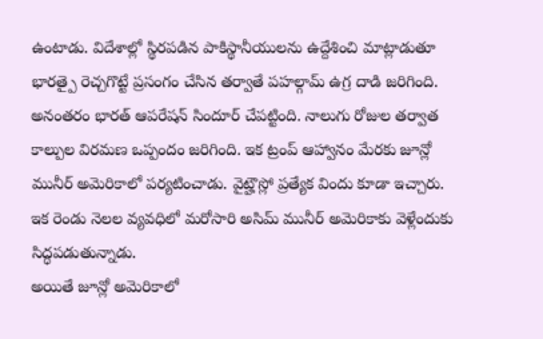ఉంటాడు. విదేశాల్లో స్థిరపడిన పాకిస్థానీయులను ఉద్దేశించి మాట్లాడుతూ భారత్పై రెచ్చగొట్టే ప్రసంగం చేసిన తర్వాతే పహల్గామ్ ఉగ్ర దాడి జరిగింది. అనంతరం భారత్ ఆపరేషన్ సిందూర్ చేపట్టింది. నాలుగు రోజుల తర్వాత కాల్పుల విరమణ ఒప్పందం జరిగింది. ఇక ట్రంప్ ఆహ్వానం మేరకు జూన్లో మునీర్ అమెరికాలో పర్యటించాడు. వైట్హౌస్లో ప్రత్యేక విందు కూడా ఇచ్చారు. ఇక రెండు నెలల వ్యవధిలో మరోసారి అసిమ్ మునీర్ అమెరికాకు వెళ్లేందుకు సిద్ధపడుతున్నాడు.
అయితే జూన్లో అమెరికాలో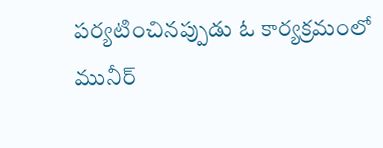పర్యటించినప్పుడు ఓ కార్యక్రమంలో మునీర్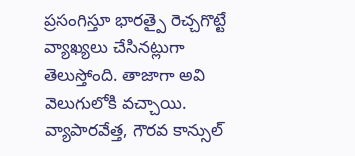ప్రసంగిస్తూ భారత్పై రెచ్చగొట్టే వ్యాఖ్యలు చేసినట్లుగా తెలుస్తోంది. తాజాగా అవి వెలుగులోకి వచ్చాయి. వ్యాపారవేత్త, గౌరవ కాన్సుల్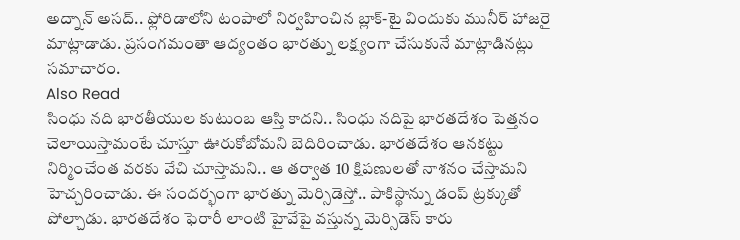అద్నాన్ అసద్.. ఫ్లోరిడాలోని టంపాలో నిర్వహించిన బ్లాక్-టై విందుకు మునీర్ హాజరై మాట్లాడాడు. ప్రసంగమంతా ఆద్యంతం భారత్ను లక్ష్యంగా చేసుకునే మాట్లాడినట్లు సమాచారం.
Also Read
సింధు నది భారతీయుల కుటుంబ ఆస్తి కాదని.. సింధు నదిపై భారతదేశం పెత్తనం చెలాయిస్తామంటే చూస్తూ ఊరుకోబోమని బెదిరించాడు. భారతదేశం ఆనకట్టు నిర్మించేంత వరకు వేచి చూస్తామని.. ఆ తర్వాత 10 క్షిపణులతో నాశనం చేస్తామని హెచ్చరించాడు. ఈ సందర్భంగా భారత్ను మెర్సిడెస్తో.. పాకిస్థాన్ను డంప్ ట్రక్కుతో పోల్చాడు. భారతదేశం ఫెరారీ లాంటి హైవేపై వస్తున్న మెర్సిడెస్ కారు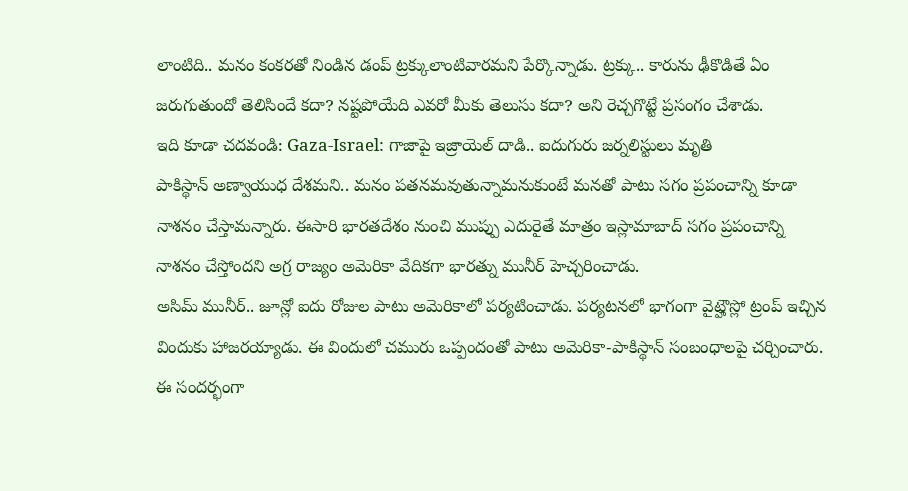లాంటిది.. మనం కంకరతో నిండిన డంప్ ట్రక్కులాంటివారమని పేర్కొన్నాడు. ట్రక్కు.. కారును ఢీకొడితే ఏం జరుగుతుందో తెలిసిందే కదా? నష్టపోయేది ఎవరో మీకు తెలుసు కదా? అని రెచ్చగొట్టే ప్రసంగం చేశాడు.
ఇది కూడా చదవండి: Gaza-Israel: గాజాపై ఇజ్రాయెల్ దాడి.. ఐదుగురు జర్నలిస్టులు మృతి
పాకిస్థాన్ అణ్వాయుధ దేశమని.. మనం పతనమవుతున్నామనుకుంటే మనతో పాటు సగం ప్రపంచాన్ని కూడా నాశనం చేస్తామన్నారు. ఈసారి భారతదేశం నుంచి ముప్పు ఎదురైతే మాత్రం ఇస్లామాబాద్ సగం ప్రపంచాన్ని నాశనం చేస్తోందని అగ్ర రాజ్యం అమెరికా వేదికగా భారత్ను మునీర్ హెచ్చరించాడు.
అసిమ్ మునీర్.. జూన్లో ఐదు రోజుల పాటు అమెరికాలో పర్యటించాడు. పర్యటనలో భాగంగా వైట్హౌస్లో ట్రంప్ ఇచ్చిన విందుకు హాజరయ్యాడు. ఈ విందులో చమురు ఒప్పందంతో పాటు అమెరికా-పాకిస్థాన్ సంబంధాలపై చర్చించారు. ఈ సందర్భంగా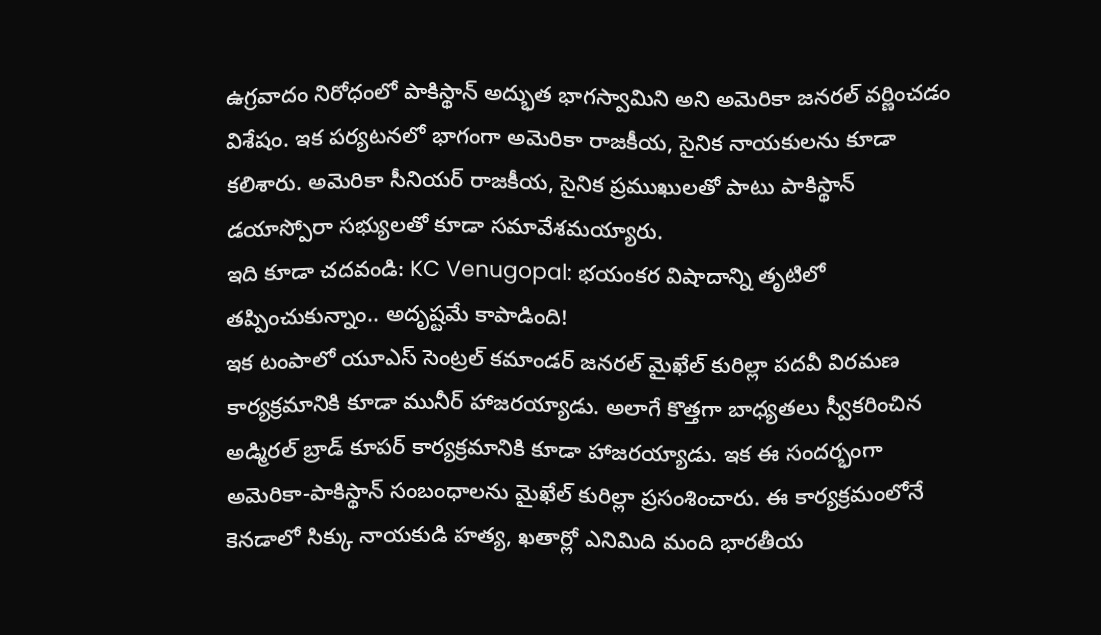ఉగ్రవాదం నిరోధంలో పాకిస్థాన్ అద్భుత భాగస్వామిని అని అమెరికా జనరల్ వర్ణించడం విశేషం. ఇక పర్యటనలో భాగంగా అమెరికా రాజకీయ, సైనిక నాయకులను కూడా కలిశారు. అమెరికా సీనియర్ రాజకీయ, సైనిక ప్రముఖులతో పాటు పాకిస్థాన్ డయాస్పోరా సభ్యులతో కూడా సమావేశమయ్యారు.
ఇది కూడా చదవండి: KC Venugopal: భయంకర విషాదాన్ని తృటిలో తప్పించుకున్నాం.. అదృష్టమే కాపాడింది!
ఇక టంపాలో యూఎస్ సెంట్రల్ కమాండర్ జనరల్ మైఖేల్ కురిల్లా పదవీ విరమణ కార్యక్రమానికి కూడా మునీర్ హాజరయ్యాడు. అలాగే కొత్తగా బాధ్యతలు స్వీకరించిన అడ్మిరల్ బ్రాడ్ కూపర్ కార్యక్రమానికి కూడా హాజరయ్యాడు. ఇక ఈ సందర్భంగా అమెరికా-పాకిస్థాన్ సంబంధాలను మైఖేల్ కురిల్లా ప్రసంశించారు. ఈ కార్యక్రమంలోనే కెనడాలో సిక్కు నాయకుడి హత్య, ఖతార్లో ఎనిమిది మంది భారతీయ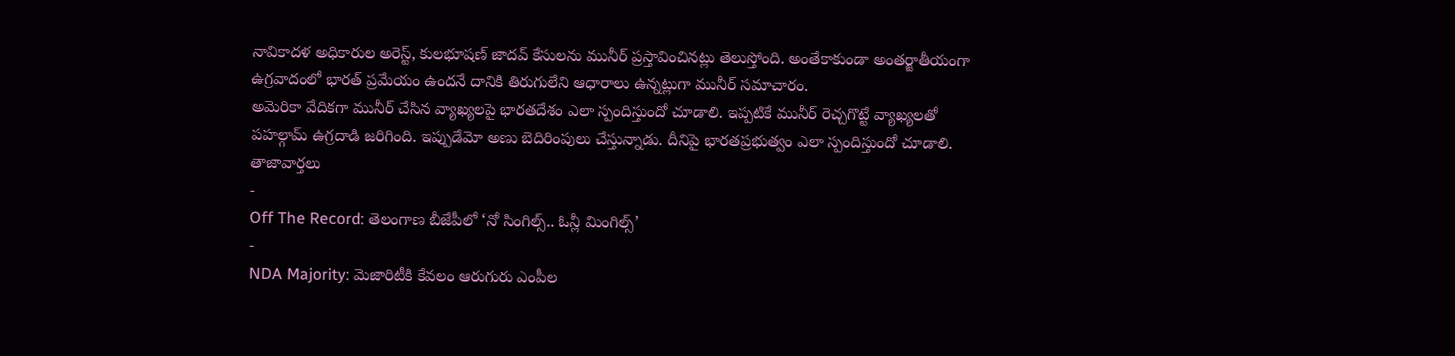నావికాదళ అధికారుల అరెస్ట్, కులభూషణ్ జాదవ్ కేసులను మునీర్ ప్రస్తావించినట్లు తెలుస్తోంది. అంతేకాకుండా అంతర్జాతీయంగా ఉగ్రవాదంలో భారత్ ప్రమేయం ఉందనే దానికి తిరుగులేని ఆధారాలు ఉన్నట్లుగా మునీర్ సమాచారం.
అమెరికా వేదికగా మునీర్ చేసిన వ్యాఖ్యలపై భారతదేశం ఎలా స్పందిస్తుందో చూడాలి. ఇప్పటికే మునీర్ రెచ్చగొట్టే వ్యాఖ్యలతో పహల్గామ్ ఉగ్రదాడి జరిగింది. ఇప్పుడేమో అణు బెదిరింపులు చేస్తున్నాడు. దీనిపై భారతప్రభుత్వం ఎలా స్పందిస్తుందో చూడాలి.
తాజావార్తలు
-
Off The Record: తెలంగాణ బీజేపీలో ‘నో సింగిల్స్.. ఓన్లీ మింగిల్స్’
-
NDA Majority: మెజారిటీకి కేవలం ఆరుగురు ఎంపీల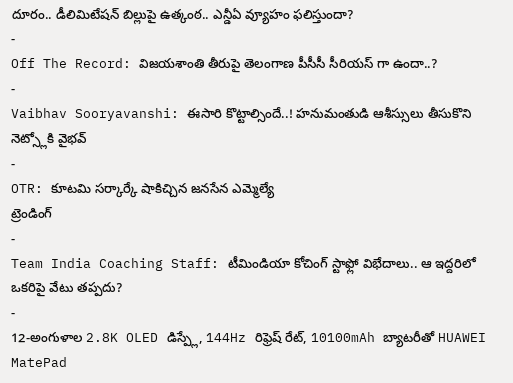దూరం.. డీలిమిటేషన్ బిల్లుపై ఉత్కంఠ.. ఎన్డీఏ వ్యూహం ఫలిస్తుందా?
-
Off The Record: విజయశాంతి తీరుపై తెలంగాణ పీసీసీ సీరియస్ గా ఉందా..?
-
Vaibhav Sooryavanshi: ఈసారి కొట్టాల్సిందే..! హనుమంతుడి ఆశీస్సులు తీసుకొని నెట్స్లోకి వైభవ్
-
OTR: కూటమి సర్కార్కే షాకిచ్చిన జనసేన ఎమ్మెల్యే
ట్రెండింగ్
-
Team India Coaching Staff: టీమిండియా కోచింగ్ స్టాఫ్లో విభేదాలు.. ఆ ఇద్దరిలో ఒకరిపై వేటు తప్పదు?
-
12-అంగుళాల 2.8K OLED డిస్ప్లే, 144Hz రిఫ్రెష్ రేట్, 10100mAh బ్యాటరీతో HUAWEI MatePad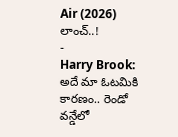Air (2026) లాంచ్..!
-
Harry Brook: అదే మా ఓటమికి కారణం.. రెండో వన్డేలో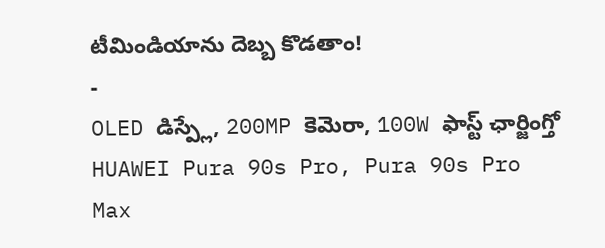టీమిండియాను దెబ్బ కొడతాం!
-
OLED డిస్ప్లే, 200MP కెమెరా, 100W ఫాస్ట్ ఛార్జింగ్తో HUAWEI Pura 90s Pro, Pura 90s Pro Max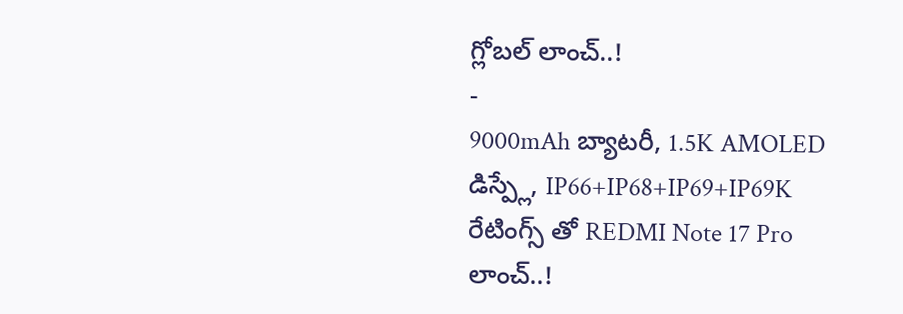గ్లోబల్ లాంచ్..!
-
9000mAh బ్యాటరీ, 1.5K AMOLED డిస్ప్లే, IP66+IP68+IP69+IP69K రేటింగ్స్ తో REDMI Note 17 Pro లాంచ్..!